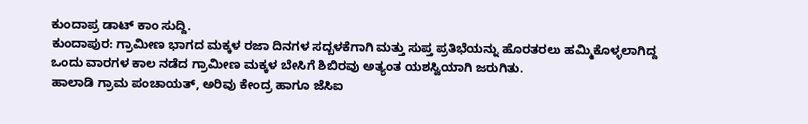ಕುಂದಾಪ್ರ ಡಾಟ್ ಕಾಂ ಸುದ್ದಿ.
ಕುಂದಾಪುರ: ಗ್ರಾಮೀಣ ಭಾಗದ ಮಕ್ಕಳ ರಜಾ ದಿನಗಳ ಸದ್ಬಳಕೆಗಾಗಿ ಮತ್ತು ಸುಪ್ತ ಪ್ರತಿಭೆಯನ್ನು ಹೊರತರಲು ಹಮ್ಮಿಕೊಳ್ಳಲಾಗಿದ್ದ ಒಂದು ವಾರಗಳ ಕಾಲ ನಡೆದ ಗ್ರಾಮೀಣ ಮಕ್ಕಳ ಬೇಸಿಗೆ ಶಿಬಿರವು ಅತ್ಯಂತ ಯಶಸ್ವಿಯಾಗಿ ಜರುಗಿತು.
ಹಾಲಾಡಿ ಗ್ರಾಮ ಪಂಚಾಯತ್, ಅರಿವು ಕೇಂದ್ರ ಹಾಗೂ ಜೆಸಿಐ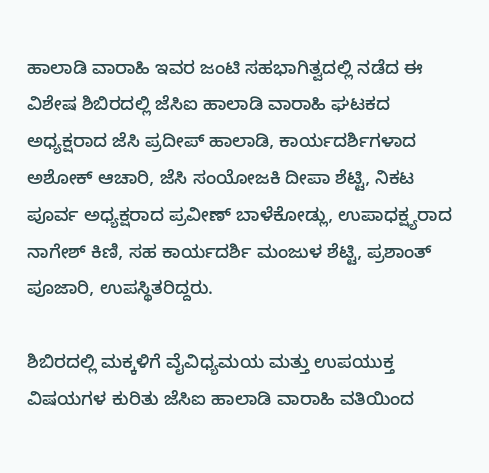ಹಾಲಾಡಿ ವಾರಾಹಿ ಇವರ ಜಂಟಿ ಸಹಭಾಗಿತ್ವದಲ್ಲಿ ನಡೆದ ಈ ವಿಶೇಷ ಶಿಬಿರದಲ್ಲಿ ಜೆಸಿಐ ಹಾಲಾಡಿ ವಾರಾಹಿ ಘಟಕದ ಅಧ್ಯಕ್ಷರಾದ ಜೆಸಿ ಪ್ರದೀಪ್ ಹಾಲಾಡಿ, ಕಾರ್ಯದರ್ಶಿಗಳಾದ ಅಶೋಕ್ ಆಚಾರಿ, ಜೆಸಿ ಸಂಯೋಜಕಿ ದೀಪಾ ಶೆಟ್ಟಿ, ನಿಕಟ ಪೂರ್ವ ಅಧ್ಯಕ್ಷರಾದ ಪ್ರವೀಣ್ ಬಾಳೆಕೋಡ್ಲು, ಉಪಾಧಕ್ಷ್ಯರಾದ ನಾಗೇಶ್ ಕಿಣಿ, ಸಹ ಕಾರ್ಯದರ್ಶಿ ಮಂಜುಳ ಶೆಟ್ಟಿ, ಪ್ರಶಾಂತ್ ಪೂಜಾರಿ, ಉಪಸ್ಥಿತರಿದ್ದರು.

ಶಿಬಿರದಲ್ಲಿ ಮಕ್ಕಳಿಗೆ ವೈವಿಧ್ಯಮಯ ಮತ್ತು ಉಪಯುಕ್ತ ವಿಷಯಗಳ ಕುರಿತು ಜೆಸಿಐ ಹಾಲಾಡಿ ವಾರಾಹಿ ವತಿಯಿಂದ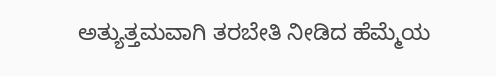ಅತ್ಯುತ್ತಮವಾಗಿ ತರಬೇತಿ ನೀಡಿದ ಹೆಮ್ಮೆಯ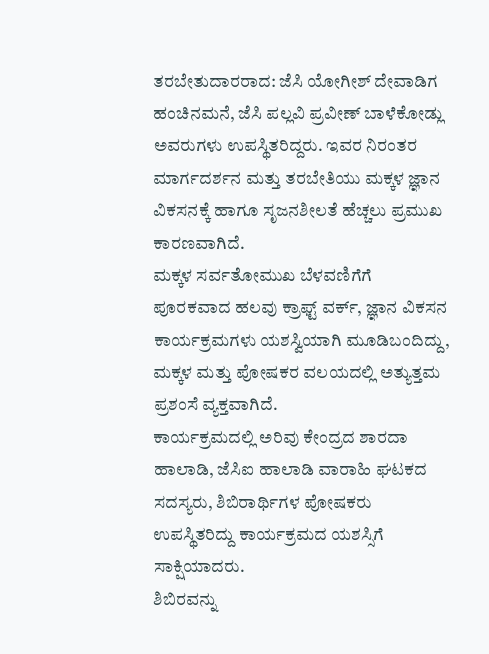ತರಬೇತುದಾರರಾದ: ಜೆಸಿ ಯೋಗೀಶ್ ದೇವಾಡಿಗ ಹಂಚಿನಮನೆ, ಜೆಸಿ ಪಲ್ಲವಿ ಪ್ರವೀಣ್ ಬಾಳೆಕೋಡ್ಲು ಅವರುಗಳು ಉಪಸ್ಥಿತರಿದ್ದರು. ಇವರ ನಿರಂತರ ಮಾರ್ಗದರ್ಶನ ಮತ್ತು ತರಬೇತಿಯು ಮಕ್ಕಳ ಜ್ಞಾನ ವಿಕಸನಕ್ಕೆ ಹಾಗೂ ಸೃಜನಶೀಲತೆ ಹೆಚ್ಚಲು ಪ್ರಮುಖ ಕಾರಣವಾಗಿದೆ.
ಮಕ್ಕಳ ಸರ್ವತೋಮುಖ ಬೆಳವಣಿಗೆಗೆ ಪೂರಕವಾದ ಹಲವು ಕ್ರಾಫ್ಟ್ ವರ್ಕ್, ಜ್ಞಾನ ವಿಕಸನ ಕಾರ್ಯಕ್ರಮಗಳು ಯಶಸ್ವಿಯಾಗಿ ಮೂಡಿಬಂದಿದ್ದು, ಮಕ್ಕಳ ಮತ್ತು ಪೋಷಕರ ವಲಯದಲ್ಲಿ ಅತ್ಯುತ್ತಮ ಪ್ರಶಂಸೆ ವ್ಯಕ್ತವಾಗಿದೆ.
ಕಾರ್ಯಕ್ರಮದಲ್ಲಿ ಅರಿವು ಕೇಂದ್ರದ ಶಾರದಾ ಹಾಲಾಡಿ, ಜೆಸಿಐ ಹಾಲಾಡಿ ವಾರಾಹಿ ಘಟಕದ ಸದಸ್ಯರು, ಶಿಬಿರಾರ್ಥಿಗಳ ಪೋಷಕರು ಉಪಸ್ಥಿತರಿದ್ದು ಕಾರ್ಯಕ್ರಮದ ಯಶಸ್ಸಿಗೆ ಸಾಕ್ಷಿಯಾದರು.
ಶಿಬಿರವನ್ನು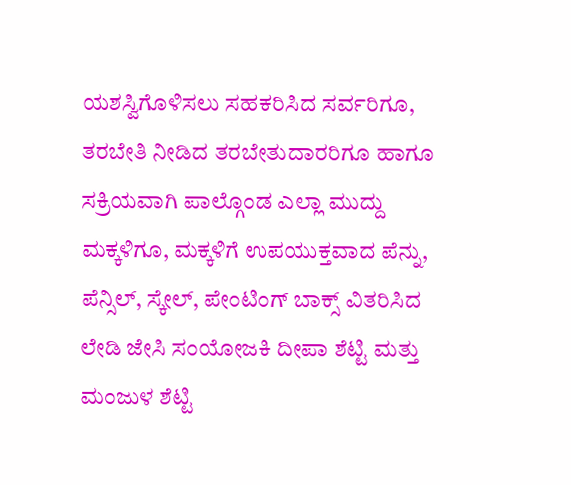ಯಶಸ್ವಿಗೊಳಿಸಲು ಸಹಕರಿಸಿದ ಸರ್ವರಿಗೂ, ತರಬೇತಿ ನೀಡಿದ ತರಬೇತುದಾರರಿಗೂ ಹಾಗೂ ಸಕ್ರಿಯವಾಗಿ ಪಾಲ್ಗೊಂಡ ಎಲ್ಲಾ ಮುದ್ದು ಮಕ್ಕಳಿಗೂ, ಮಕ್ಕಳಿಗೆ ಉಪಯುಕ್ತವಾದ ಪೆನ್ನು, ಪೆನ್ಸಿಲ್, ಸ್ಕೇಲ್, ಪೇಂಟಿಂಗ್ ಬಾಕ್ಸ್ ವಿತರಿಸಿದ ಲೇಡಿ ಜೇಸಿ ಸಂಯೋಜಕಿ ದೀಪಾ ಶೆಟ್ಟಿ ಮತ್ತು ಮಂಜುಳ ಶೆಟ್ಟಿ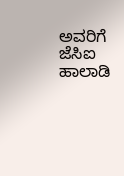ಅವರಿಗೆ ಜೆಸಿಐ ಹಾಲಾಡಿ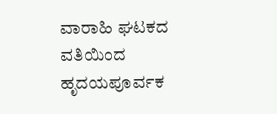ವಾರಾಹಿ ಘಟಕದ ವತಿಯಿಂದ ಹೃದಯಪೂರ್ವಕ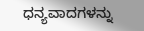ಧನ್ಯವಾದಗಳನ್ನು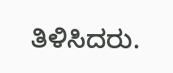ತಿಳಿಸಿದರು.